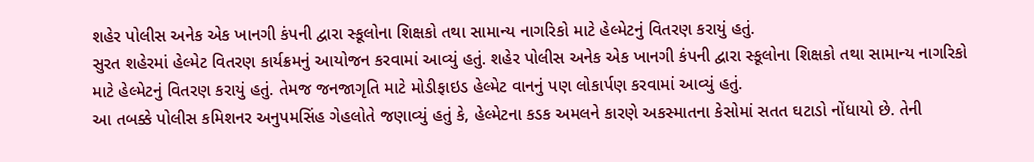શહેર પોલીસ અનેક એક ખાનગી કંપની દ્વારા સ્કૂલોના શિક્ષકો તથા સામાન્ય નાગરિકો માટે હેલ્મેટનું વિતરણ કરાયું હતું.
સુરત શહેરમાં હેલ્મેટ વિતરણ કાર્યક્રમનું આયોજન કરવામાં આવ્યું હતું. શહેર પોલીસ અનેક એક ખાનગી કંપની દ્વારા સ્કૂલોના શિક્ષકો તથા સામાન્ય નાગરિકો માટે હેલ્મેટનું વિતરણ કરાયું હતું. તેમજ જનજાગૃતિ માટે મોડીફાઇડ હેલ્મેટ વાનનું પણ લોકાર્પણ કરવામાં આવ્યું હતું.
આ તબક્કે પોલીસ કમિશનર અનુપમસિંહ ગેહલોતે જણાવ્યું હતું કે, હેલ્મેટના કડક અમલને કારણે અકસ્માતના કેસોમાં સતત ઘટાડો નોંધાયો છે. તેની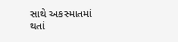સાથે અકસ્માતમાં થતાં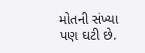મોતની સંખ્યા પણ ઘટી છે.